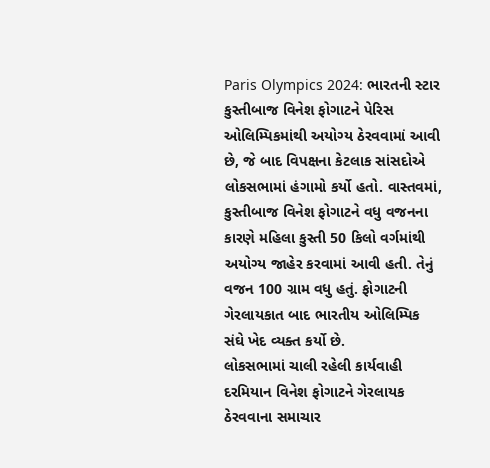Paris Olympics 2024: ભારતની સ્ટાર કુસ્તીબાજ વિનેશ ફોગાટને પેરિસ ઓલિમ્પિકમાંથી અયોગ્ય ઠેરવવામાં આવી છે, જે બાદ વિપક્ષના કેટલાક સાંસદોએ લોકસભામાં હંગામો કર્યો હતો. વાસ્તવમાં, કુસ્તીબાજ વિનેશ ફોગાટને વધુ વજનના કારણે મહિલા કુસ્તી 50 કિલો વર્ગમાંથી અયોગ્ય જાહેર કરવામાં આવી હતી. તેનું વજન 100 ગ્રામ વધુ હતું. ફોગાટની ગેરલાયકાત બાદ ભારતીય ઓલિમ્પિક સંઘે ખેદ વ્યક્ત કર્યો છે.
લોકસભામાં ચાલી રહેલી કાર્યવાહી દરમિયાન વિનેશ ફોગાટને ગેરલાયક ઠેરવવાના સમાચાર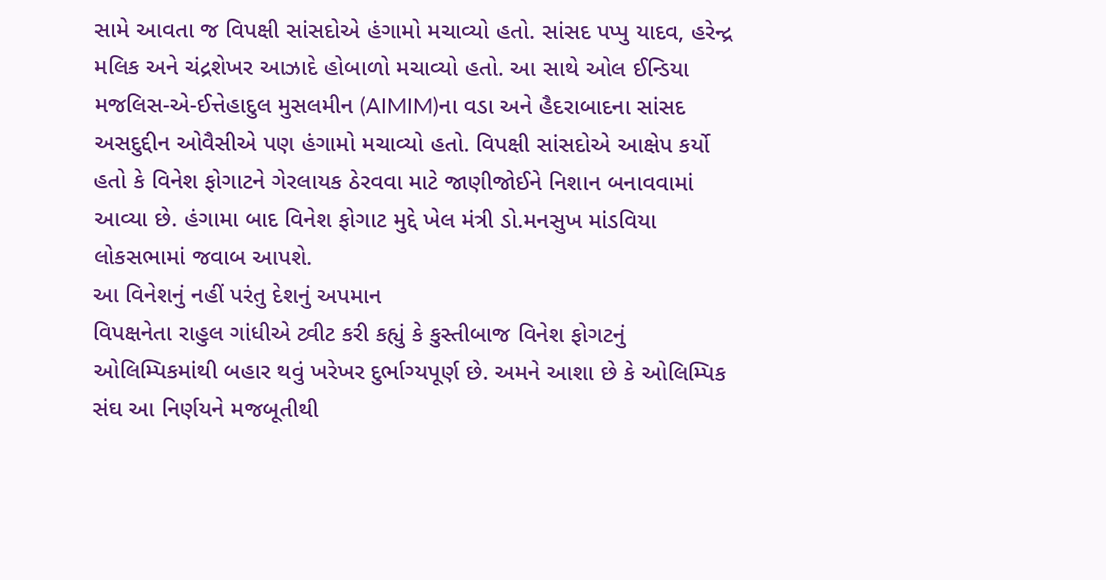સામે આવતા જ વિપક્ષી સાંસદોએ હંગામો મચાવ્યો હતો. સાંસદ પપ્પુ યાદવ, હરેન્દ્ર મલિક અને ચંદ્રશેખર આઝાદે હોબાળો મચાવ્યો હતો. આ સાથે ઓલ ઈન્ડિયા મજલિસ-એ-ઈત્તેહાદુલ મુસલમીન (AIMIM)ના વડા અને હૈદરાબાદના સાંસદ અસદુદ્દીન ઓવૈસીએ પણ હંગામો મચાવ્યો હતો. વિપક્ષી સાંસદોએ આક્ષેપ કર્યો હતો કે વિનેશ ફોગાટને ગેરલાયક ઠેરવવા માટે જાણીજોઈને નિશાન બનાવવામાં આવ્યા છે. હંગામા બાદ વિનેશ ફોગાટ મુદ્દે ખેલ મંત્રી ડો.મનસુખ માંડવિયા લોકસભામાં જવાબ આપશે.
આ વિનેશનું નહીં પરંતુ દેશનું અપમાન
વિપક્ષનેતા રાહુલ ગાંધીએ ટ્વીટ કરી કહ્યું કે કુસ્તીબાજ વિનેશ ફોગટનું ઓલિમ્પિકમાંથી બહાર થવું ખરેખર દુર્ભાગ્યપૂર્ણ છે. અમને આશા છે કે ઓલિમ્પિક સંઘ આ નિર્ણયને મજબૂતીથી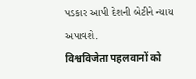પડકાર આપી દેશની બેટીને ન્યાય અપાવશે.
विश्वविजेता पहलवानों को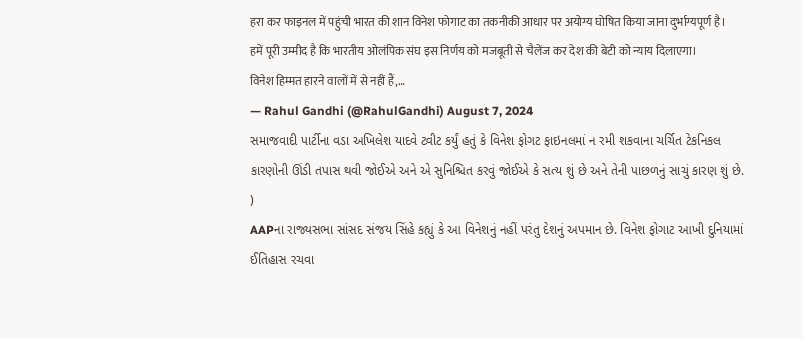हरा कर फाइनल में पहुंची भारत की शान विनेश फोगाट का तकनीकी आधार पर अयोग्य घोषित किया जाना दुर्भाग्यपूर्ण है।
हमें पूरी उम्मीद है कि भारतीय ओलंपिक संघ इस निर्णय को मजबूती से चैलेंज कर देश की बेटी को न्याय दिलाएगा।
विनेश हिम्मत हारने वालों में से नहीं हैं,…
— Rahul Gandhi (@RahulGandhi) August 7, 2024
સમાજવાદી પાર્ટીના વડા અખિલેશ યાદવે ટ્વીટ કર્યું હતું કે વિનેશ ફોગટ ફાઇનલમાં ન રમી શકવાના ચર્ચિત ટેકનિકલ કારણોની ઊંડી તપાસ થવી જોઈએ અને એ સુનિશ્ચિત કરવું જોઈએ કે સત્ય શું છે અને તેની પાછળનું સાચું કારણ શું છે.
)
AAPના રાજ્યસભા સાંસદ સંજય સિંહે કહ્યું કે આ વિનેશનું નહીં પરંતુ દેશનું અપમાન છે. વિનેશ ફોગાટ આખી દુનિયામાં ઈતિહાસ રચવા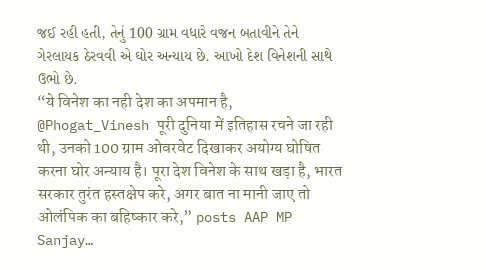જઈ રહી હતી, તેનું 100 ગ્રામ વધારે વજન બતાવીને તેને ગેરલાયક ઠેરવવી એ ઘોર અન્યાય છે. આખો દેશ વિનેશની સાથે ઉભો છે.
“ये विनेश का नही देश का अपमान है, @Phogat_Vinesh पूरी दुनिया में इतिहास रचने जा रही थी, उनको 100 ग्राम ओवरवेट दिखाकर अयोग्य घोषित करना घोर अन्याय है। पूरा देश विनेश के साथ खड़ा है, भारत सरकार तुरंत हस्तक्षेप करे, अगर बात ना मानी जाए तो ओलंपिक का बहिष्कार करे,” posts AAP MP Sanjay…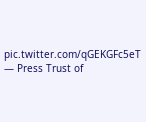pic.twitter.com/qGEKGFc5eT
— Press Trust of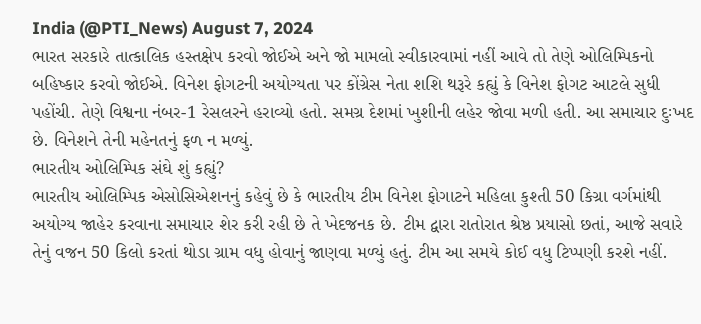India (@PTI_News) August 7, 2024
ભારત સરકારે તાત્કાલિક હસ્તક્ષેપ કરવો જોઈએ અને જો મામલો સ્વીકારવામાં નહીં આવે તો તેણે ઓલિમ્પિકનો બહિષ્કાર કરવો જોઈએ. વિનેશ ફોગટની અયોગ્યતા પર કોંગ્રેસ નેતા શશિ થરૂરે કહ્યું કે વિનેશ ફોગટ આટલે સુધી પહોંચી. તેણે વિશ્વના નંબર-1 રેસલરને હરાવ્યો હતો. સમગ્ર દેશમાં ખુશીની લહેર જોવા મળી હતી. આ સમાચાર દુઃખદ છે. વિનેશને તેની મહેનતનું ફળ ન મળ્યું.
ભારતીય ઓલિમ્પિક સંઘે શું કહ્યું?
ભારતીય ઓલિમ્પિક એસોસિએશનનું કહેવું છે કે ભારતીય ટીમ વિનેશ ફોગાટને મહિલા કુશ્તી 50 કિગ્રા વર્ગમાંથી અયોગ્ય જાહેર કરવાના સમાચાર શેર કરી રહી છે તે ખેદજનક છે. ટીમ દ્વારા રાતોરાત શ્રેષ્ઠ પ્રયાસો છતાં, આજે સવારે તેનું વજન 50 કિલો કરતાં થોડા ગ્રામ વધુ હોવાનું જાણવા મળ્યું હતું. ટીમ આ સમયે કોઈ વધુ ટિપ્પણી કરશે નહીં.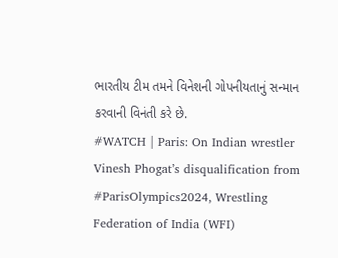ભારતીય ટીમ તમને વિનેશની ગોપનીયતાનું સન્માન કરવાની વિનંતી કરે છે.
#WATCH | Paris: On Indian wrestler Vinesh Phogat’s disqualification from #ParisOlympics2024, Wrestling Federation of India (WFI)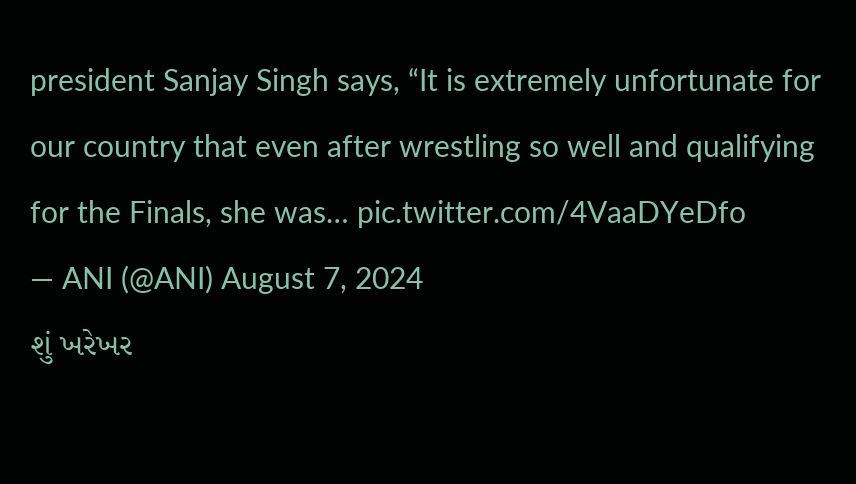president Sanjay Singh says, “It is extremely unfortunate for our country that even after wrestling so well and qualifying for the Finals, she was… pic.twitter.com/4VaaDYeDfo
— ANI (@ANI) August 7, 2024
શું ખરેખર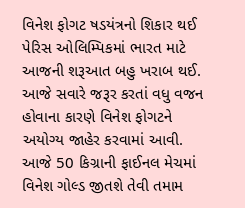વિનેશ ફોગટ ષડયંત્રનો શિકાર થઈ
પેરિસ ઓલિમ્પિકમાં ભારત માટે આજની શરૂઆત બહુ ખરાબ થઈ. આજે સવારે જરૂર કરતાં વધુ વજન હોવાના કારણે વિનેશ ફોગટને અયોગ્ય જાહેર કરવામાં આવી. આજે 50 કિગ્રાની ફાઈનલ મેચમાં વિનેશ ગોલ્ડ જીતશે તેવી તમામ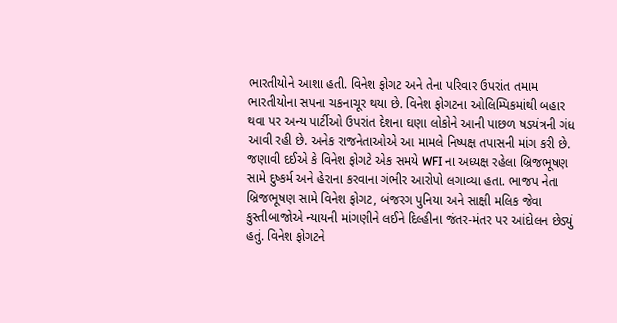ભારતીયોને આશા હતી. વિનેશ ફોગટ અને તેના પરિવાર ઉપરાંત તમામ ભારતીયોના સપના ચકનાચૂર થયા છે. વિનેશ ફોગટના ઓલિમ્પિકમાંથી બહાર થવા પર અન્ય પાર્ટીઓ ઉપરાંત દેશના ઘણા લોકોને આની પાછળ ષડયંત્રની ગંધ આવી રહી છે. અનેક રાજનેતાઓએ આ મામલે નિષ્પક્ષ તપાસની માંગ કરી છે.
જણાવી દઈએ કે વિનેશ ફોગટે એક સમયે WFI ના અધ્યક્ષ રહેલા બ્રિજભૂષણ સામે દુષ્કર્મ અને હેરાના કરવાના ગંભીર આરોપો લગાવ્યા હતા. ભાજપ નેતા બ્રિજભૂષણ સામે વિનેશ ફોગટ, બંજરગ પુનિયા અને સાક્ષી મલિક જેવા કુસ્તીબાજોએ ન્યાયની માંગણીને લઈને દિલ્હીના જંતર-મંતર પર આંદોલન છેડ્યું હતું. વિનેશ ફોગટને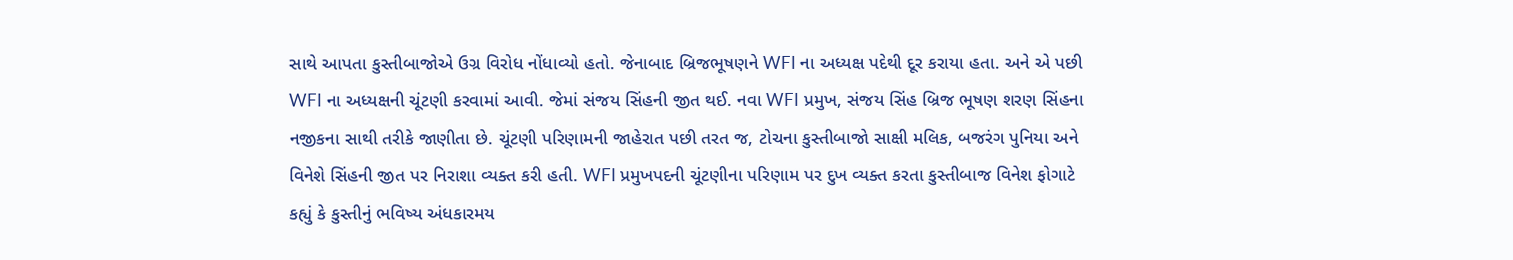સાથે આપતા કુસ્તીબાજોએ ઉગ્ર વિરોધ નોંધાવ્યો હતો. જેનાબાદ બ્રિજભૂષણને WFI ના અધ્યક્ષ પદેથી દૂર કરાયા હતા. અને એ પછી WFI ના અધ્યક્ષની ચૂંટણી કરવામાં આવી. જેમાં સંજય સિંહની જીત થઈ. નવા WFI પ્રમુખ, સંજય સિંહ બ્રિજ ભૂષણ શરણ સિંહના નજીકના સાથી તરીકે જાણીતા છે. ચૂંટણી પરિણામની જાહેરાત પછી તરત જ, ટોચના કુસ્તીબાજો સાક્ષી મલિક, બજરંગ પુનિયા અને વિનેશે સિંહની જીત પર નિરાશા વ્યક્ત કરી હતી. WFI પ્રમુખપદની ચૂંટણીના પરિણામ પર દુખ વ્યક્ત કરતા કુસ્તીબાજ વિનેશ ફોગાટે કહ્યું કે કુસ્તીનું ભવિષ્ય અંધકારમય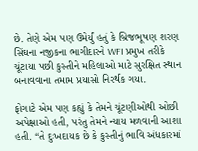છે. તેણે એમ પણ ઉમેર્યું હતું કે બ્રિજભૂષણ શરણ સિંઘના નજીકના ભાગીદારને WFI પ્રમુખ તરીકે ચૂંટાયા પછી કુસ્તીને મહિલાઓ માટે સુરક્ષિત સ્થાન બનાવવાના તમામ પ્રયાસો નિરર્થક ગયા.

ફોગાટે એમ પણ કહ્યું કે તેમને ચૂંટણીઓથી ઓછી અપેક્ષાઓ હતી, પરંતુ તેમને ન્યાય મળવાની આશા હતી. “તે દુઃખદાયક છે કે કુસ્તીનું ભાવિ અંધકારમાં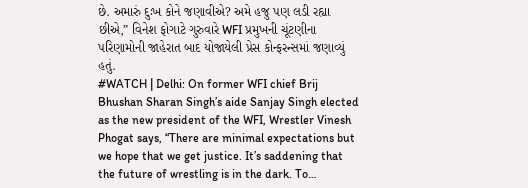છે. અમારું દુઃખ કોને જણાવીએ? અમે હજુ પણ લડી રહ્યા છીએ,” વિનેશ ફોગાટે ગુરુવારે WFI પ્રમુખની ચૂંટણીના પરિણામોની જાહેરાત બાદ યોજાયેલી પ્રેસ કોન્ફરન્સમાં જણાવ્યું હતું.
#WATCH | Delhi: On former WFI chief Brij Bhushan Sharan Singh’s aide Sanjay Singh elected as the new president of the WFI, Wrestler Vinesh Phogat says, “There are minimal expectations but we hope that we get justice. It’s saddening that the future of wrestling is in the dark. To…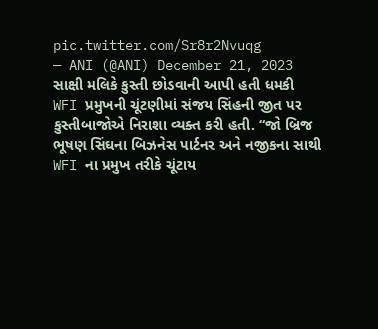pic.twitter.com/Sr8r2Nvuqg
— ANI (@ANI) December 21, 2023
સાક્ષી મલિકે કુસ્તી છોડવાની આપી હતી ધમકી
WFI પ્રમુખની ચૂંટણીમાં સંજય સિંહની જીત પર કુસ્તીબાજોએ નિરાશા વ્યક્ત કરી હતી. “જો બ્રિજ ભૂષણ સિંઘના બિઝનેસ પાર્ટનર અને નજીકના સાથી WFI ના પ્રમુખ તરીકે ચૂંટાય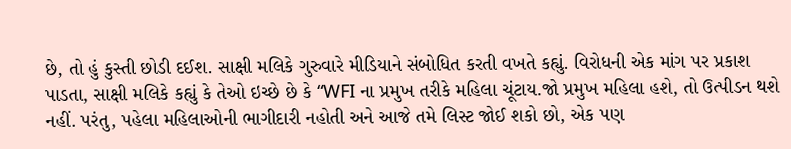છે, તો હું કુસ્તી છોડી દઈશ. સાક્ષી મલિકે ગુરુવારે મીડિયાને સંબોધિત કરતી વખતે કહ્યું. વિરોધની એક માંગ પર પ્રકાશ પાડતા, સાક્ષી મલિકે કહ્યું કે તેઓ ઇચ્છે છે કે “WFI ના પ્રમુખ તરીકે મહિલા ચૂંટાય.જો પ્રમુખ મહિલા હશે, તો ઉત્પીડન થશે નહીં. પરંતુ, પહેલા મહિલાઓની ભાગીદારી નહોતી અને આજે તમે લિસ્ટ જોઈ શકો છો, એક પણ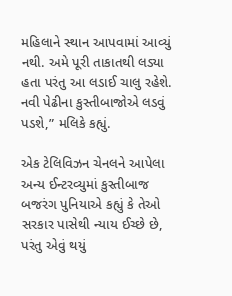મહિલાને સ્થાન આપવામાં આવ્યું નથી. અમે પૂરી તાકાતથી લડ્યા હતા પરંતુ આ લડાઈ ચાલુ રહેશે. નવી પેઢીના કુસ્તીબાજોએ લડવું પડશે,” મલિકે કહ્યું.

એક ટેલિવિઝન ચેનલને આપેલા અન્ય ઈન્ટરવ્યુમાં કુસ્તીબાજ બજરંગ પુનિયાએ કહ્યું કે તેઓ સરકાર પાસેથી ન્યાય ઈચ્છે છે, પરંતુ એવું થયું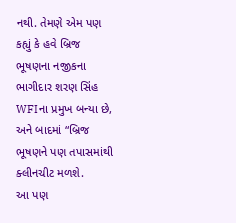નથી. તેમણે એમ પણ કહ્યું કે હવે બ્રિજ ભૂષણના નજીકના ભાગીદાર શરણ સિંહ WFIના પ્રમુખ બન્યા છે, અને બાદમાં “બ્રિજ ભૂષણને પણ તપાસમાંથી ક્લીનચીટ મળશે.
આ પણ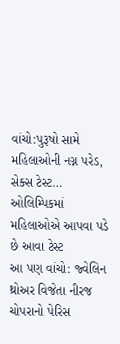વાંચો:પુરૂષો સામે મહિલાઓની નગ્ન પરેડ, સેક્સ ટેસ્ટ… ઓલિમ્પિકમાં મહિલાઓએ આપવા પડે છે આવા ટેસ્ટ
આ પણ વાંચો: જ્વેલિન થ્રોઅર વિજેતા નીરજ ચોપરાનો પેરિસ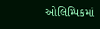ઓલિમ્પિકમાં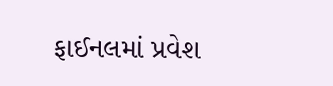ફાઈનલમાં પ્રવેશ